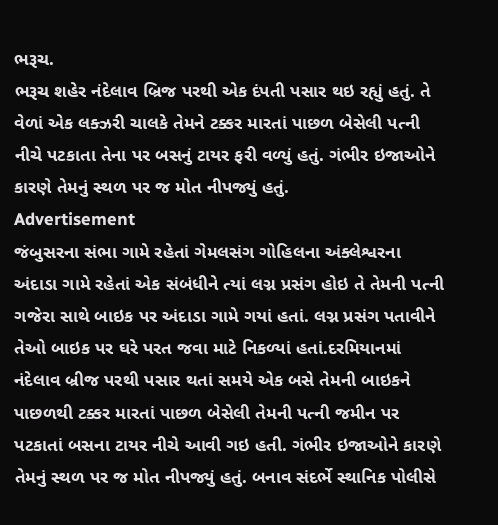ભરૂચ.
ભરૂચ શહેર નંદેલાવ બ્રિજ પરથી એક દંપતી પસાર થઇ રહ્યું હતું. તે વેળાં એક લક્ઝરી ચાલકે તેમને ટક્કર મારતાં પાછળ બેસેલી પત્ની નીચે પટકાતા તેના પર બસનું ટાયર ફરી વળ્યું હતું. ગંભીર ઇજાઓને કારણે તેમનું સ્થળ પર જ મોત નીપજ્યું હતું.
Advertisement
જંબુસરના સંભા ગામે રહેતાં ગેમલસંગ ગોહિલના અંક્લેશ્વરના અંદાડા ગામે રહેતાં એક સંબંધીને ત્યાં લગ્ન પ્રસંગ હોઇ તે તેમની પત્ની ગજેરા સાથે બાઇક પર અંદાડા ગામે ગયાં હતાં. લગ્ન પ્રસંગ પતાવીને તેઓ બાઇક પર ઘરે પરત જવા માટે નિકળ્યાં હતાં.દરમિયાનમાં નંદેલાવ બ્રીજ પરથી પસાર થતાં સમયે એક બસે તેમની બાઇકને પાછળથી ટક્કર મારતાં પાછળ બેસેલી તેમની પત્ની જમીન પર પટકાતાં બસના ટાયર નીચે આવી ગઇ હતી. ગંભીર ઇજાઓને કારણે તેમનું સ્થળ પર જ મોત નીપજ્યું હતું. બનાવ સંદર્ભે સ્થાનિક પોલીસે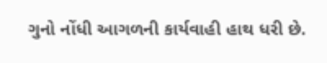ગુનો નોંધી આગળની કાર્યવાહી હાથ ધરી છે.